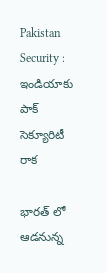Pakistan Security : ఇండియాకు పాక్ సెక్యూరిటీ రాక

భార‌త్ లో ఆడ‌నున్న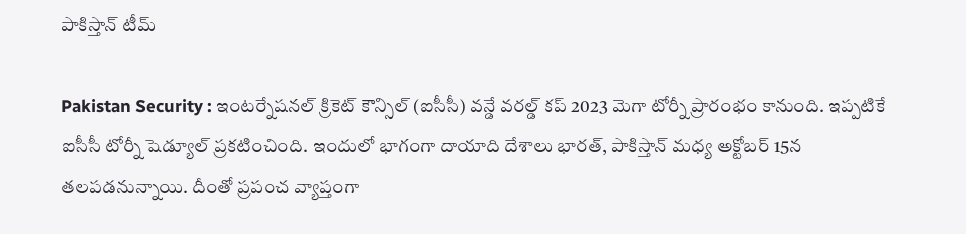పాకిస్తాన్ టీమ్

Pakistan Security : ఇంట‌ర్నేష‌న‌ల్ క్రికెట్ కౌన్సిల్ (ఐసీసీ) వ‌న్డే వ‌ర‌ల్డ్ క‌ప్ 2023 మెగా టోర్నీ ప్రారంభం కానుంది. ఇప్ప‌టికే ఐసీసీ టోర్నీ షెడ్యూల్ ప్ర‌క‌టించింది. ఇందులో భాగంగా దాయాది దేశాలు భార‌త్, పాకిస్తాన్ మ‌ధ్య అక్టోబ‌ర్ 15న త‌ల‌ప‌డ‌నున్నాయి. దీంతో ప్ర‌పంచ వ్యాప్తంగా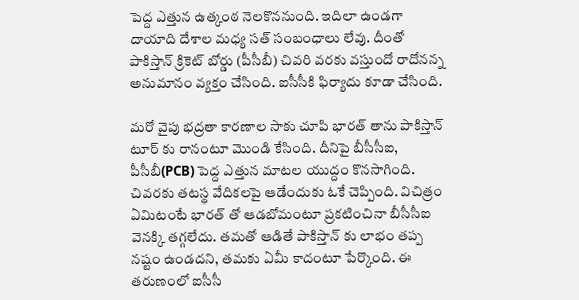పెద్ద ఎత్తున ఉత్కంఠ నెల‌కొననుంది. ఇదిలా ఉండ‌గా దాయాది దేశాల మ‌ధ్య స‌త్ సంబంధాలు లేవు. దీంతో పాకిస్తాన్ క్రికెట్ బోర్డు (పీసీబీ) చివ‌రి వ‌ర‌కు వ‌స్తుందో రాదోన‌న్న అనుమానం వ్య‌క్తం చేసింది. ఐసీసీకి ఫిర్యాదు కూడా చేసింది.

మ‌రో వైపు భ‌ద్ర‌తా కార‌ణాల సాకు చూపి భార‌త్ తాను పాకిస్తాన్ టూర్ కు రానంటూ మొండి కేసింది. దీనిపై బీసీసీఐ, పీసీబీ(PCB) పెద్ద ఎత్తున మాట‌ల యుద్దం కొన‌సాగింది. చివ‌ర‌కు త‌ట‌స్థ వేదిక‌ల‌పై ఆడేందుకు ఓకే చెప్పింది. విచిత్రం ఏమిటంటే భార‌త్ తో ఆడబోమంటూ ప్ర‌క‌టించినా బీసీసీఐ వెన‌క్కి త‌గ్గ‌లేదు. త‌మ‌తో ఆడితే పాకిస్తాన్ కు లాభం త‌ప్ప న‌ష్టం ఉండ‌ద‌ని, తమ‌కు ఏమీ కాదంటూ పేర్కొంది. ఈ త‌రుణంలో ఐసీసీ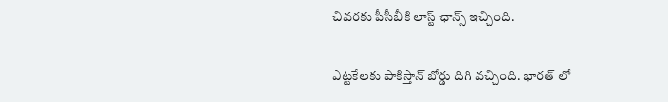చివ‌ర‌కు పీసీబీకి లాస్ట్ ఛాన్స్ ఇచ్చింది.

ఎట్ట‌కేల‌కు పాకిస్తాన్ బోర్డు దిగి వ‌చ్చింది. భార‌త్ లో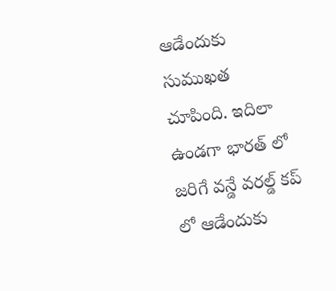ఆడేందుకు సుముఖ‌త చూపింది. ఇదిలా ఉండ‌గా భార‌త్ లో జ‌రిగే వ‌న్డే వ‌ర‌ల్డ్ క‌ప్ లో ఆడేందుకు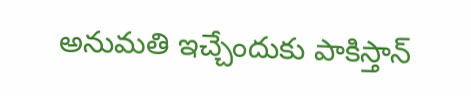అనుమ‌తి ఇచ్చేందుకు పాకిస్తాన్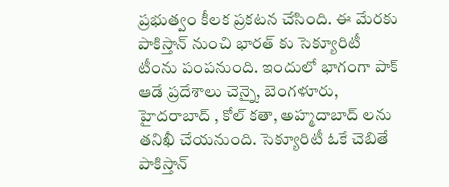ప్ర‌భుత్వం కీల‌క ప్ర‌క‌ట‌న చేసింది. ఈ మేర‌కు పాకిస్తాన్ నుంచి భార‌త్ కు సెక్యూరిటీ టీంను పంప‌నుంది. ఇందులో భాగంగా పాక్ ఆడే ప్ర‌దేశాలు చెన్నై, బెంగ‌ళూరు, హైద‌రాబాద్ , కోల్ క‌తా, అహ్మ‌దాబాద్ ల‌ను త‌నిఖీ చేయ‌నుంది. సెక్యూరిటీ ఓకే చెబితే పాకిస్తాన్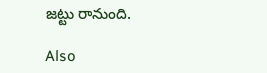జ‌ట్టు రానుంది.

Also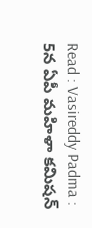Read : Vasireddy Padma : 5న ఏపీ మ‌హిళా క‌మిష‌న్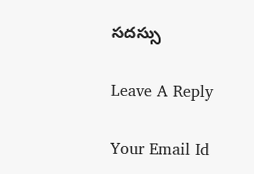స‌ద‌స్సు

Leave A Reply

Your Email Id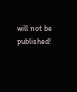will not be published!